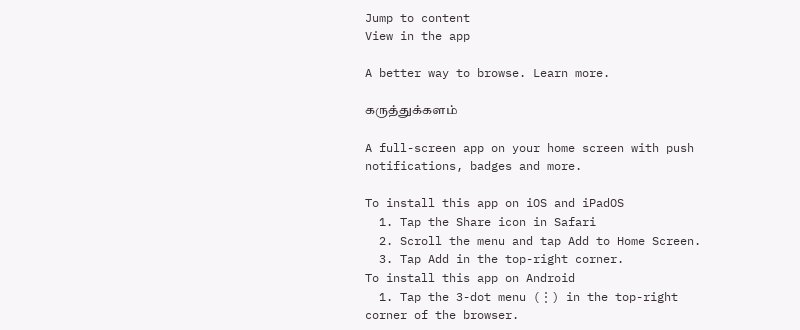Jump to content
View in the app

A better way to browse. Learn more.

கருத்துக்களம்

A full-screen app on your home screen with push notifications, badges and more.

To install this app on iOS and iPadOS
  1. Tap the Share icon in Safari
  2. Scroll the menu and tap Add to Home Screen.
  3. Tap Add in the top-right corner.
To install this app on Android
  1. Tap the 3-dot menu (⋮) in the top-right corner of the browser.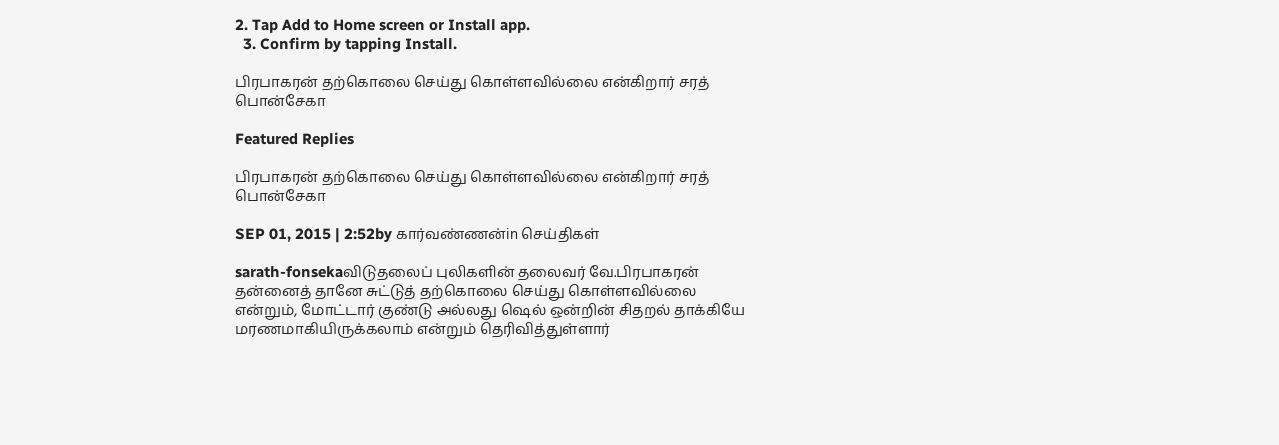2. Tap Add to Home screen or Install app.
  3. Confirm by tapping Install.

பிரபாகரன் தற்கொலை செய்து கொள்ளவில்லை என்கிறார் சரத் பொன்சேகா

Featured Replies

பிரபாகரன் தற்கொலை செய்து கொள்ளவில்லை என்கிறார் சரத் பொன்சேகா

SEP 01, 2015 | 2:52by கார்வண்ணன்in செய்திகள்

sarath-fonsekaவிடுதலைப் புலிகளின் தலைவர் வே.பிரபாகரன் தன்னைத் தானே சுட்டுத் தற்கொலை செய்து கொள்ளவில்லை என்றும், மோட்டார் குண்டு அல்லது ஷெல் ஒன்றின் சிதறல் தாக்கியே மரணமாகியிருக்கலாம் என்றும் தெரிவித்துள்ளார்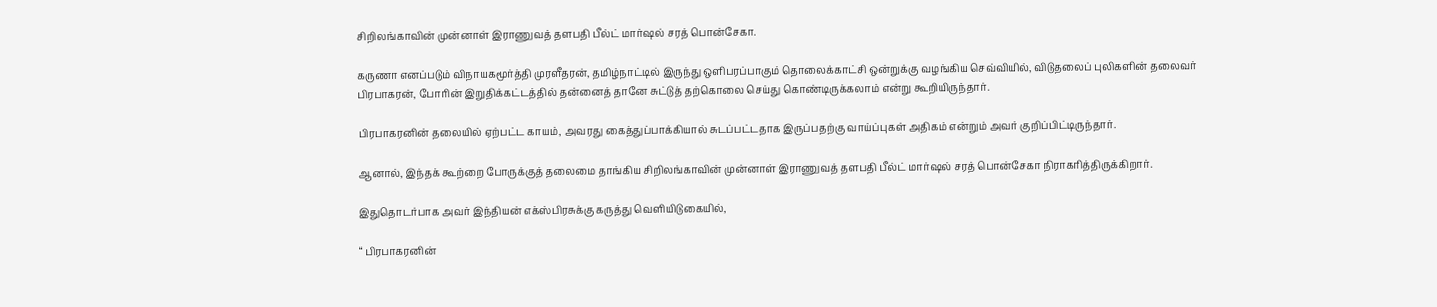சிறிலங்காவின் முன்னாள் இராணுவத் தளபதி பீல்ட் மார்ஷல் சரத் பொன்சேகா.

கருணா எனப்படும் விநாயகமூர்த்தி முரளீதரன், தமிழ்நாட்டில் இருந்து ஒளிபரப்பாகும் தொலைக்காட்சி ஒன்றுக்கு வழங்கிய செவ்வியில், விடுதலைப் புலிகளின் தலைவர் பிரபாகரன், போரின் இறுதிக்கட்டத்தில் தன்னைத் தானே சுட்டுத் தற்கொலை செய்து கொண்டிருக்கலாம் என்று கூறியிருந்தார்.

பிரபாகரனின் தலையில் ஏற்பட்ட காயம், அவரது கைத்துப்பாக்கியால் சுடப்பட்டதாக இருப்பதற்கு வாய்ப்புகள் அதிகம் என்றும் அவர் குறிப்பிட்டிருந்தார்.

ஆனால், இந்தக் கூற்றை போருக்குத் தலைமை தாங்கிய சிறிலங்காவின் முன்னாள் இராணுவத் தளபதி பீல்ட் மார்ஷல் சரத் பொன்சேகா நிராகரித்திருக்கிறார்.

இதுதொடர்பாக அவர் இந்தியன் எக்ஸ்பிரசுக்கு கருத்து வெளியிடுகையில்,

“ பிரபாகரனின்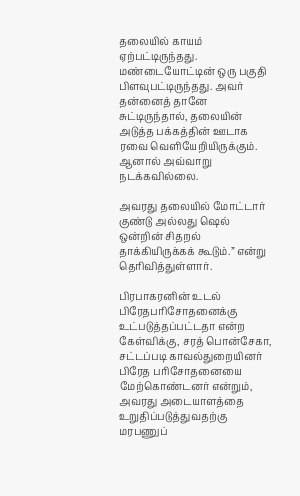தலையில் காயம் ஏற்பட்டிருந்தது. மண்டையோட்டின் ஒரு பகுதி பிளவுபட்டிருந்தது. அவர் தன்னைத் தானே சுட்டிருந்தால், தலையின் அடுத்த பக்கத்தின் ஊடாக ரவை வெளியேறியிருக்கும். ஆனால் அவ்வாறு நடக்கவில்லை.

அவரது தலையில் மோட்டார் குண்டு அல்லது ஷெல் ஒன்றின் சிதறல் தாக்கியிருக்கக் கூடும்.” என்று தெரிவித்துள்ளார்.

பிரபாகரனின் உடல் பிரேதபரிசோதனைக்கு உட்படுத்தப்பட்டதா என்ற கேள்விக்கு, சரத் பொன்சேகா, சட்டப்படி காவல்துறையினர் பிரேத பரிசோதனையை மேற்கொண்டனர் என்றும், அவரது அடையாளத்தை உறுதிப்படுத்துவதற்கு மரபணுப்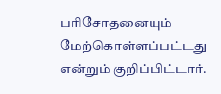பரிசோதனையும் மேற்கொள்ளப்பட்டது என்றும் குறிப்பிட்டார்.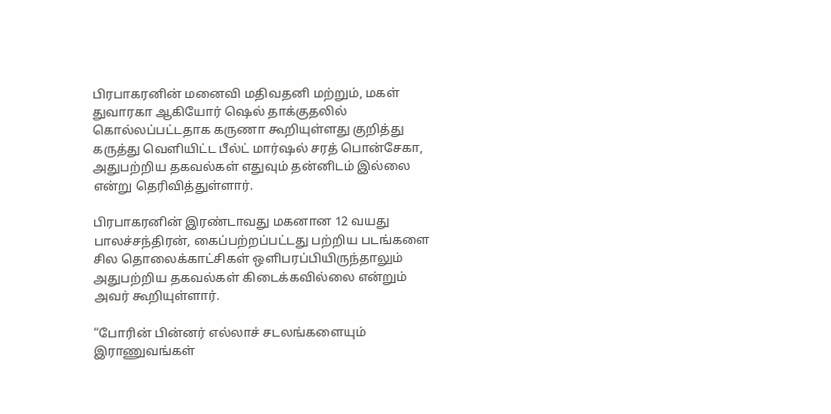பிரபாகரனின் மனைவி மதிவதனி மற்றும், மகள் துவாரகா ஆகியோர் ஷெல் தாக்குதலில் கொல்லப்பட்டதாக கருணா கூறியுள்ளது குறித்து கருத்து வெளியிட்ட பீல்ட் மார்ஷல் சரத் பொன்சேகா, அதுபற்றிய தகவல்கள் எதுவும் தன்னிடம் இல்லை என்று தெரிவித்துள்ளார்.

பிரபாகரனின் இரண்டாவது மகனான 12 வயது பாலச்சந்திரன், கைப்பற்றப்பட்டது பற்றிய படங்களை சில தொலைக்காட்சிகள் ஒளிபரப்பியிருந்தாலும் அதுபற்றிய தகவல்கள் கிடைக்கவில்லை என்றும் அவர் கூறியுள்ளார்.

“போரின் பின்னர் எல்லாச் சடலங்களையும் இராணுவங்கள்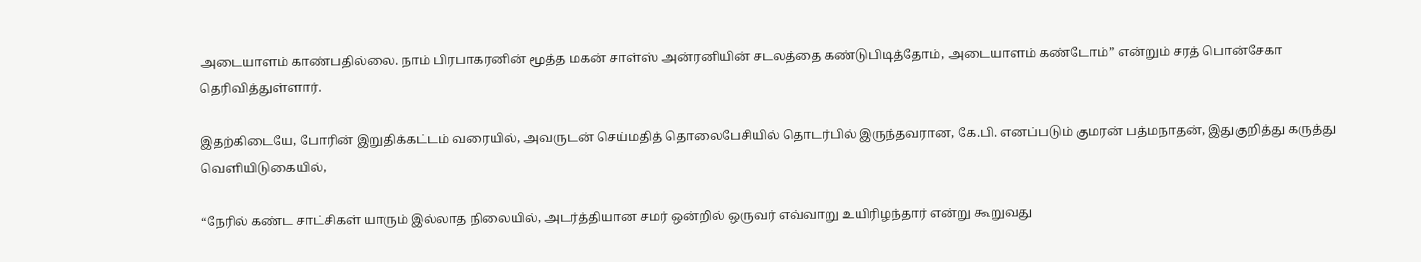அடையாளம் காண்பதில்லை. நாம் பிரபாகரனின் மூத்த மகன் சாள்ஸ் அன்ரனியின் சடலத்தை கண்டுபிடித்தோம், அடையாளம் கண்டோம்” என்றும் சரத் பொன்சேகா தெரிவித்துள்ளார்.

இதற்கிடையே, போரின் இறுதிக்கட்டம் வரையில், அவருடன் செய்மதித் தொலைபேசியில் தொடர்பில் இருந்தவரான, கே.பி. எனப்படும் குமரன் பத்மநாதன், இதுகுறித்து கருத்து வெளியிடுகையில்,

“நேரில் கண்ட சாட்சிகள் யாரும் இல்லாத நிலையில், அடர்த்தியான சமர் ஒன்றில் ஒருவர் எவ்வாறு உயிரிழந்தார் என்று கூறுவது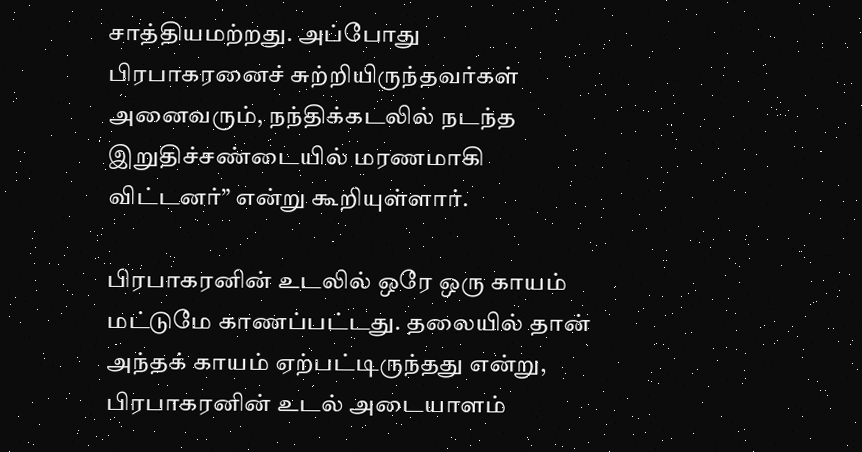சாத்தியமற்றது. அப்போது பிரபாகரனைச் சுற்றியிருந்தவர்கள் அனைவரும், நந்திக்கடலில் நடந்த இறுதிச்சண்டையில் மரணமாகி விட்டனர்” என்று கூறியுள்ளார்.

பிரபாகரனின் உடலில் ஒரே ஒரு காயம் மட்டுமே காணப்பட்டது. தலையில் தான் அந்தக் காயம் ஏற்பட்டிருந்தது என்று, பிரபாகரனின் உடல் அடையாளம்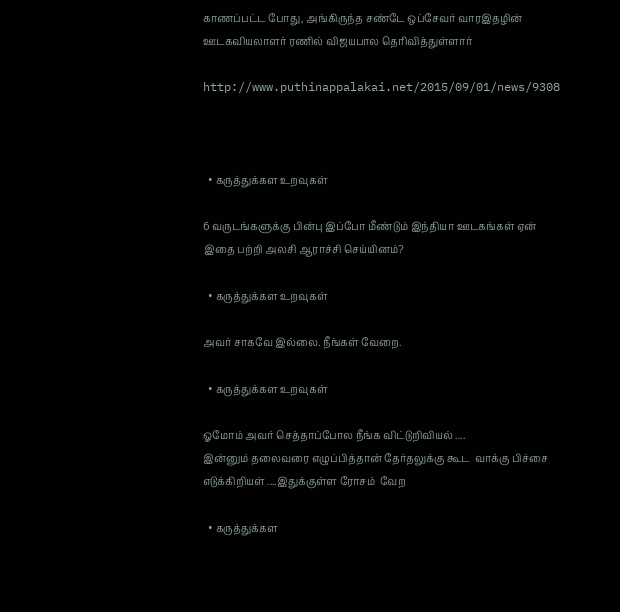காணப்பட்ட போது, அங்கிருந்த சண்டே ஒப்சேவர் வாரஇதழின் ஊடகவியலாளர் ரணில் விஜயபால தெரிவித்துள்ளார்

http://www.puthinappalakai.net/2015/09/01/news/9308



  • கருத்துக்கள உறவுகள்

6 வருடங்களுக்கு பின்பு இப்போ மீண்டும் இந்தியா ஊடகங்கள் ஏன் இதை பற்றி அலசி ஆராச்சி செய்யினம்?

  • கருத்துக்கள உறவுகள்

அவர் சாகவே இல்லை. நீங்கள் வேறை.

  • கருத்துக்கள உறவுகள்

ஓமோம் அவர் செத்தாப்போல நீங்க விட்டுறிவியல் ....
இன்னும் தலைவரை எழுப்பித்தான் தேர்தலுக்கு கூட  வாக்கு பிச்சை எடுக்கிறியள் ....இதுக்குள்ள ரோசம்  வேற

  • கருத்துக்கள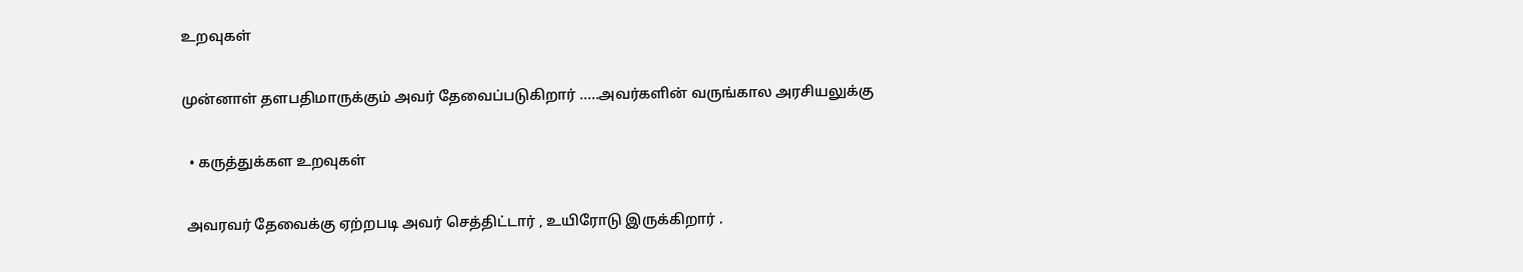உறவுகள்

முன்னாள் தளபதிமாருக்கும் அவர் தேவைப்படுகிறார் .....அவர்களின் வருங்கால அரசியலுக்கு

  • கருத்துக்கள உறவுகள்

 அவரவர் தேவைக்கு ஏற்றபடி அவர் செத்திட்டார் , உயிரோடு இருக்கிறார் .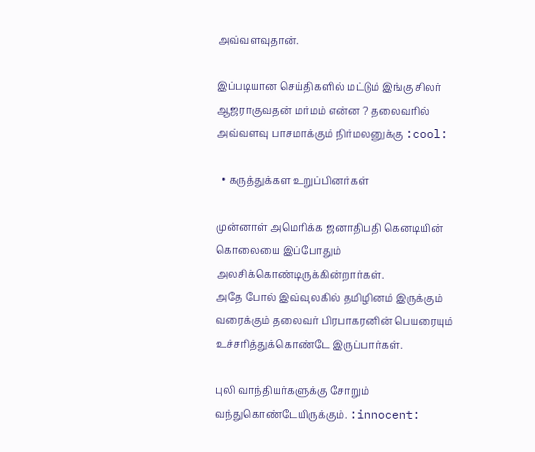அவ்வளவுதான்.

இப்படியான செய்திகளில் மட்டும் இங்கு சிலர் ஆஜராகுவதன் மர்மம் என்ன ? தலைவரில் அவ்வளவு பாசமாக்கும் நிர்மலனுக்கு :cool:

  • கருத்துக்கள உறுப்பினர்கள்

முன்னாள் அமெரிக்க ஜனாதிபதி கெனடியின் கொலையை இப்போதும் அலசிக்கொண்டிருக்கின்றார்கள்.
அதே போல் இவ்வுலகில் தமிழினம் இருக்கும் வரைக்கும் தலைவர் பிரபாகரனின் பெயரையும் உச்சரித்துக்கொண்டே இருப்பார்கள்.

புலி வாந்தியர்களுக்கு சோறும் வந்துகொண்டேயிருக்கும். :innocent: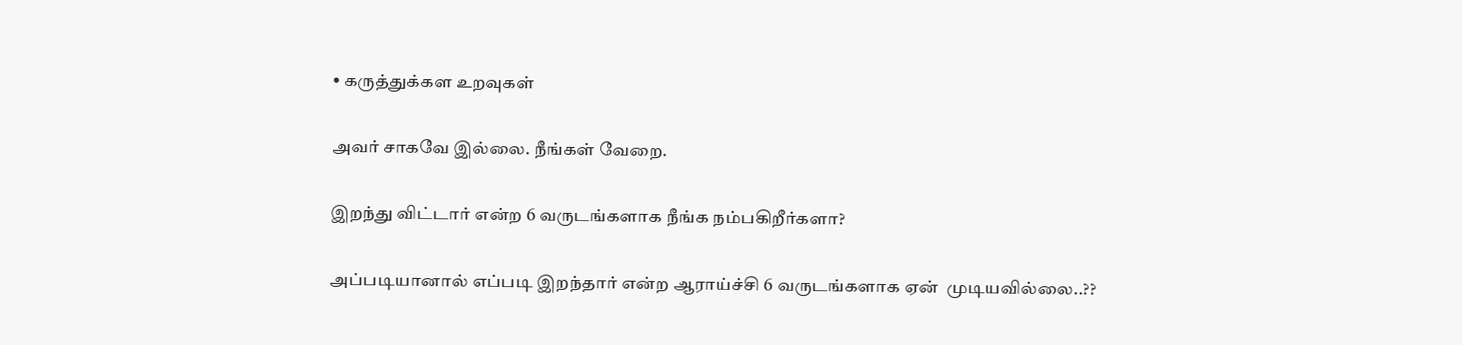• கருத்துக்கள உறவுகள்

அவர் சாகவே இல்லை. நீங்கள் வேறை.

இறந்து விட்டார் என்ற 6 வருடங்களாக நீங்க நம்பகிறீர்களா?

அப்படியானால் எப்படி இறந்தார் என்ற ஆராய்ச்சி 6 வருடங்களாக ஏன்  முடியவில்லை..??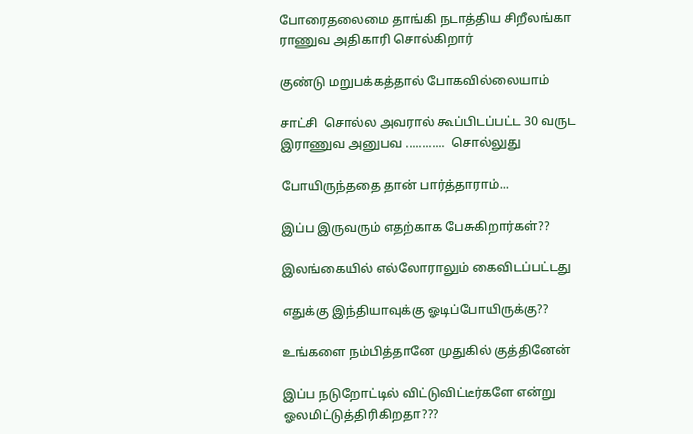போரைதலைமை தாங்கி நடாத்திய சிறீலங்கா ராணுவ அதிகாரி சொல்கிறார்

குண்டு மறுபக்கத்தால் போகவில்லையாம்

சாட்சி  சொல்ல அவரால் கூப்பிடப்பட்ட 30 வருட இராணுவ அனுபவ ............  சொல்லுது

போயிருந்ததை தான் பார்த்தாராம்...

இப்ப இருவரும் எதற்காக பேசுகிறார்கள்??

இலங்கையில் எல்லோராலும் கைவிடப்பட்டது

எதுக்கு இந்தியாவுக்கு ஓடிப்போயிருக்கு??

உங்களை நம்பித்தானே முதுகில் குத்தினேன்

இப்ப நடுறோட்டில் விட்டுவிட்டீர்களே என்று ஓலமிட்டுத்திரிகிறதா???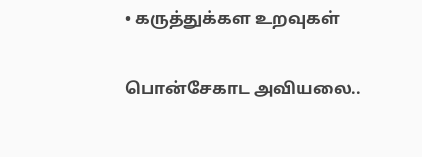• கருத்துக்கள உறவுகள்

பொன்சேகாட அவியலை..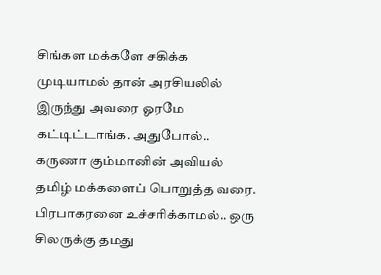சிங்கள மக்களே சகிக்க முடியாமல் தான் அரசியலில் இருந்து அவரை ஓரமே கட்டிட்டாங்க. அதுபோல்.. கருணா கும்மானின் அவியல் தமிழ் மக்களைப் பொறுத்த வரை. பிரபாகரனை உச்சரிக்காமல்.. ஒரு சிலருக்கு தமது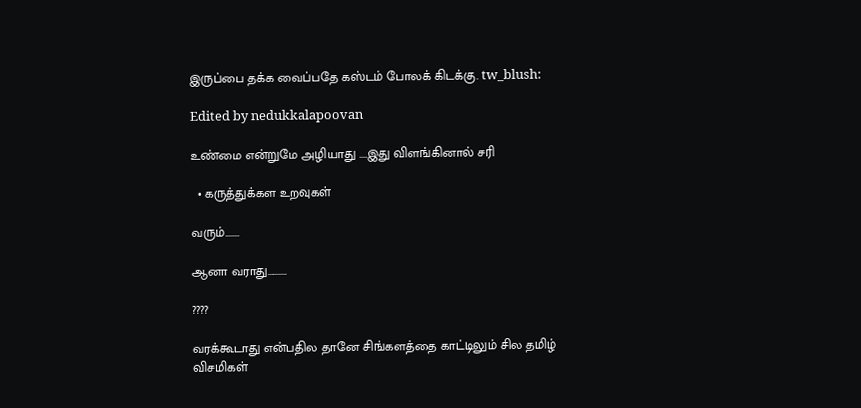இருப்பை தக்க வைப்பதே கஸ்டம் போலக் கிடக்கு. tw_blush:

Edited by nedukkalapoovan

உண்மை என்றுமே அழியாது ....இது விளங்கினால் சரி

  • கருத்துக்கள உறவுகள்

வரும்.......

ஆனா வராது..........

????

வரக்கூடாது என்பதில தானே சிங்களத்தை காட்டிலும் சில தமிழ்  விசமிகள்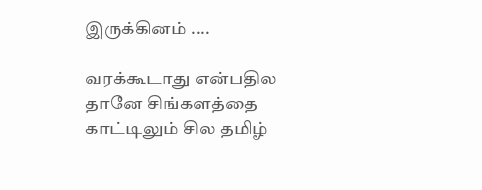இருக்கினம் ....

வரக்கூடாது என்பதில தானே சிங்களத்தை காட்டிலும் சில தமிழ்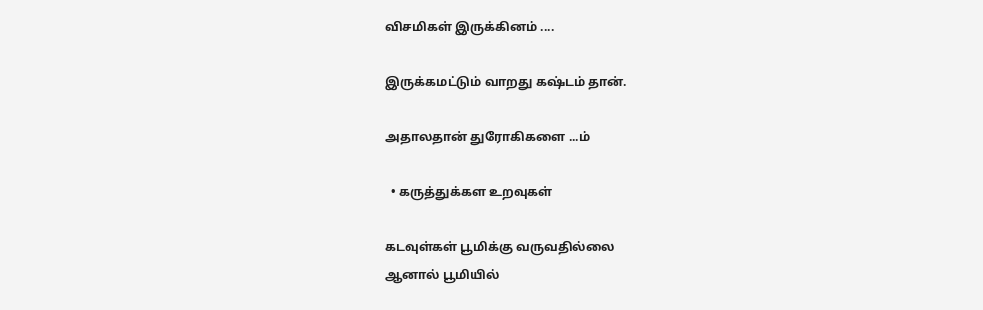விசமிகள் இருக்கினம் ....

இருக்கமட்டும் வாறது கஷ்டம் தான்.

அதாலதான் துரோகிகளை ...ம்

  • கருத்துக்கள உறவுகள்

கடவுள்கள் பூமிக்கு வருவதில்லை
ஆனால் பூமியில்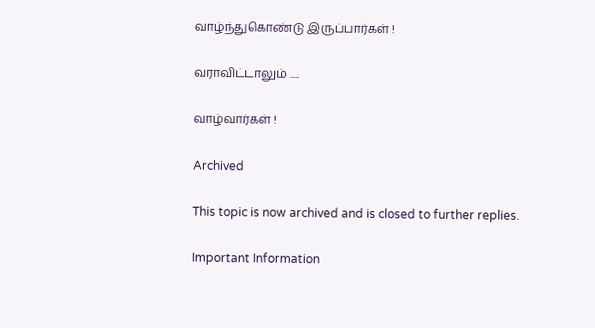வாழ்ந்துகொண்டு இருப்பார்கள் !

வராவிட்டாலும் .....

வாழ்வார்கள் !

Archived

This topic is now archived and is closed to further replies.

Important Information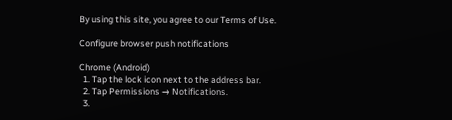By using this site, you agree to our Terms of Use.

Configure browser push notifications

Chrome (Android)
  1. Tap the lock icon next to the address bar.
  2. Tap Permissions → Notifications.
  3.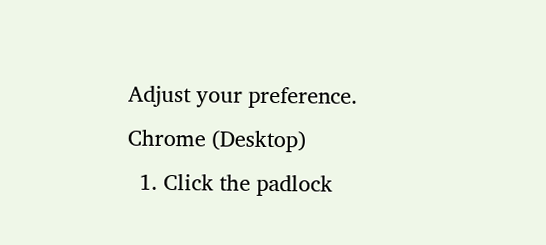Adjust your preference.
Chrome (Desktop)
  1. Click the padlock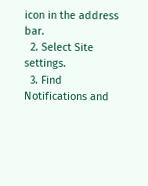icon in the address bar.
  2. Select Site settings.
  3. Find Notifications and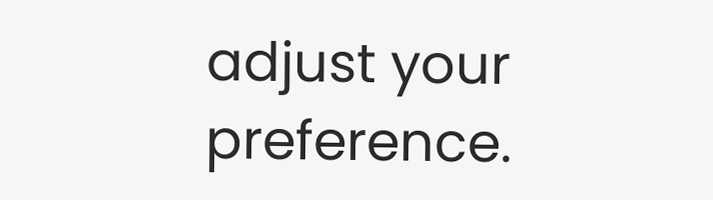adjust your preference.